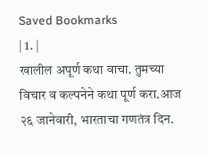Saved Bookmarks
| 1. |
खालील अपूर्ण कथा वाचा. तुमच्या विचार व कल्पनेने कथा पूर्ण करा.आज २६ जानेवारी, भारताचा गणतंत्र दिन.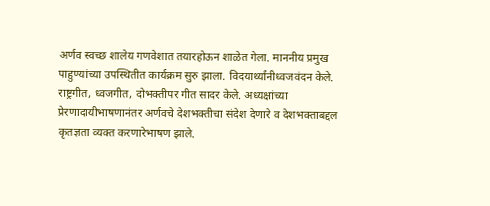अर्णव स्वच्छ शालेय गणवेशात तयारहोऊन शाळेत गेला. माननीय प्रमुख पाहुण्यांच्या उपस्थितीत कार्यक्रम सुरु झाला. विदयार्थ्यांनीध्वजवंदन केले. राष्ट्रगीत, ध्वजगीत, दोभक्तीपर गीत सादर केले. अध्यक्षांच्या प्रेरणादायीभाषणानंतर अर्णवचे देशभक्तीचा संदेश देणारे व देशभक्ताबद्दल कृतज्ञता व्यक्त करणारेभाषण झाले.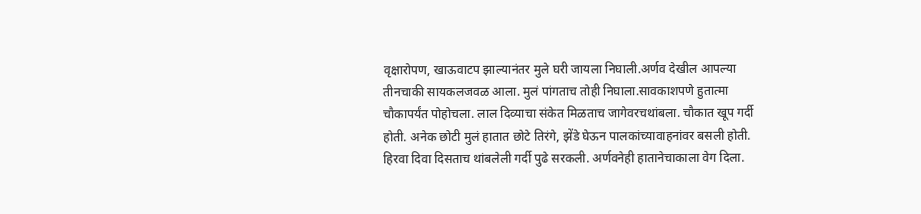वृक्षारोपण, खाऊवाटप झाल्यानंतर मुले घरी जायला निघाली.अर्णव देखील आपल्या तीनचाकी सायकलजवळ आला. मुलं पांगताच तोही निघाला.सावकाशपणे हुतात्मा चौकापर्यंत पोहोचला. लाल दिव्याचा संकेत मिळताच जागेवरचथांबला. चौकात खूप गर्दी होती. अनेक छोटी मुलं हातात छोटे तिरंगे, झेंडे घेऊन पालकांच्यावाहनांवर बसली होती. हिरवा दिवा दिसताच थांबलेली गर्दी पुढे सरकली. अर्णवनेही हातानेचाकाला वेग दिला.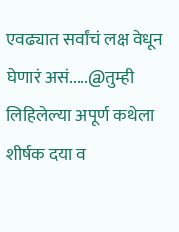एवढ्यात सर्वांचं लक्ष वेधून घेणारं असं.....@तुम्ही लिहिलेल्या अपूर्ण कथेला शीर्षक दया व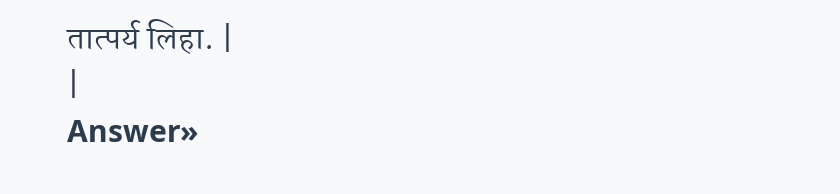तात्पर्य लिहा. |
|
Answer»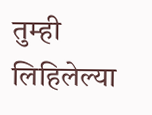तुम्ही लिहिलेल्या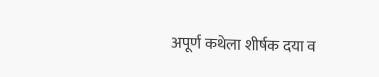अपूर्ण कथेला शीर्षक दया व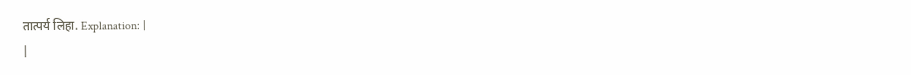तात्पर्य लिहा. Explanation: |
|